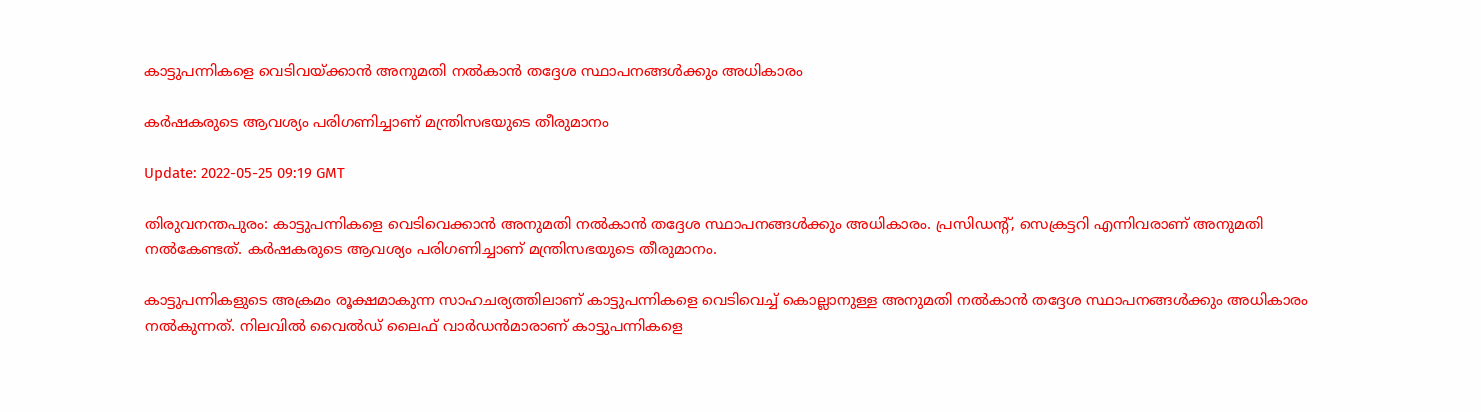കാട്ടുപന്നികളെ വെടിവയ്ക്കാൻ അനുമതി നൽകാൻ തദ്ദേശ സ്ഥാപനങ്ങൾക്കും അധികാരം

കർഷകരുടെ ആവശ്യം പരിഗണിച്ചാണ് മന്ത്രിസഭയുടെ തീരുമാനം

Update: 2022-05-25 09:19 GMT

തിരുവനന്തപുരം: കാട്ടുപന്നികളെ വെടിവെക്കാൻ അനുമതി നൽകാൻ തദ്ദേശ സ്ഥാപനങ്ങൾക്കും അധികാരം. പ്രസിഡന്‍റ്, സെക്രട്ടറി എന്നിവരാണ് അനുമതി നൽകേണ്ടത്. കർഷകരുടെ ആവശ്യം പരിഗണിച്ചാണ് മന്ത്രിസഭയുടെ തീരുമാനം.

കാട്ടുപന്നികളുടെ അക്രമം രൂക്ഷമാകുന്ന സാഹചര്യത്തിലാണ് കാട്ടുപന്നികളെ വെടിവെച്ച് കൊല്ലാനുള്ള അനുമതി നല്‍കാന്‍ തദ്ദേശ സ്ഥാപനങ്ങള്‍ക്കും അധികാരം നല്‍കുന്നത്. നിലവില്‍ വൈല്‍ഡ് ലൈഫ് വാര്‍ഡന്‍മാരാണ് കാട്ടുപന്നികളെ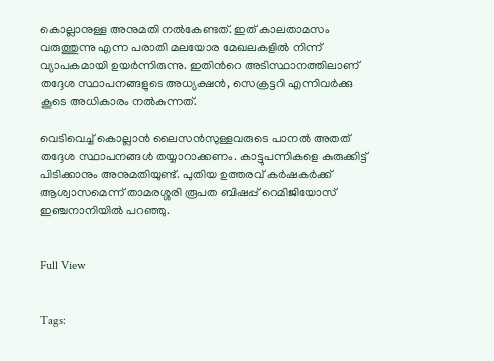കൊല്ലാനുള്ള അനുമതി നല്‍കേണ്ടത്. ഇത് കാലതാമസം വരുത്തുന്നു എന്ന പരാതി മലയോര മേഖലകളില്‍ നിന്ന് വ്യാപകമായി ഉയര്‍ന്നിരുന്നു. ഇതിന്‍റെ അടിസ്ഥാനത്തിലാണ് തദ്ദേശ സ്ഥാപനങ്ങളുടെ അധ്യക്ഷന്‍, സെക്രട്ടറി എന്നിവര്‍ക്കു കൂടെ അധികാരം നല്‍കുന്നത്.

വെടിവെച്ച് കൊല്ലാന്‍ ലൈസന്‍സുള്ളവരുടെ പാനല്‍ അതത് തദ്ദേശ സ്ഥാപനങ്ങള്‍ തയ്യാറാക്കണം. കാട്ടുപന്നികളെ കുരുക്കിട്ട് പിടിക്കാനും അനുമതിയുണ്ട്. പുതിയ ഉത്തരവ് കർഷകർക്ക് ആശ്വാസമെന്ന് താമരശ്ശരി രൂപത ബിഷപ്പ് റെമിജിയോസ് ഇഞ്ചനാനിയിൽ പറഞ്ഞു.


Full View


Tags: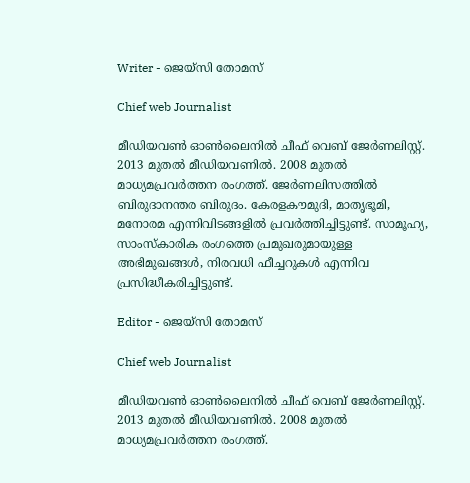Writer - ജെയ്സി തോമസ്

Chief web Journalist

മീഡിയവൺ ഓൺലൈനിൽ ചീഫ് വെബ് ജേർണലിസ്റ്റ്. 2013 മുതൽ മീഡിയവണിൽ. 2008 മുതൽ മാധ്യമപ്രവർത്തന രംഗത്ത്. ജേർണലിസത്തിൽ ബിരുദാനന്തര ബിരുദം. കേരളകൗമുദി, മാതൃഭൂമി, മനോരമ എന്നിവിടങ്ങളിൽ പ്രവർത്തിച്ചിട്ടുണ്ട്. സാമൂഹ്യ, സാംസ്‌കാരിക രംഗത്തെ പ്രമുഖരുമായുള്ള അഭിമുഖങ്ങൾ, നിരവധി ഫീച്ചറുകൾ എന്നിവ പ്രസിദ്ധീകരിച്ചിട്ടുണ്ട്.

Editor - ജെയ്സി തോമസ്

Chief web Journalist

മീഡിയവൺ ഓൺലൈനിൽ ചീഫ് വെബ് ജേർണലിസ്റ്റ്. 2013 മുതൽ മീഡിയവണിൽ. 2008 മുതൽ മാധ്യമപ്രവർത്തന രംഗത്ത്.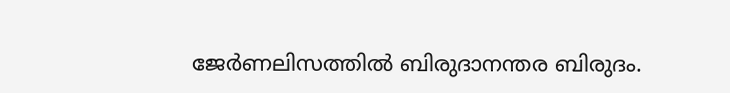ജേർണലിസത്തിൽ ബിരുദാനന്തര ബിരുദം.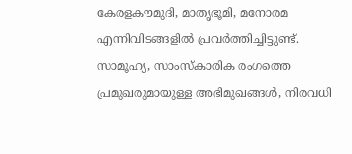കേരളകൗമുദി, മാതൃഭൂമി, മനോരമ എന്നിവിടങ്ങളിൽ പ്രവർത്തിച്ചിട്ടുണ്ട്. സാമൂഹ്യ, സാംസ്‌കാരിക രംഗത്തെ പ്രമുഖരുമായുള്ള അഭിമുഖങ്ങൾ, നിരവധി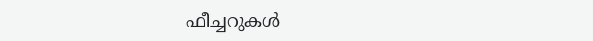ഫീച്ചറുകൾ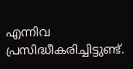എന്നിവ പ്രസിദ്ധീകരിച്ചിട്ടുണ്ട്.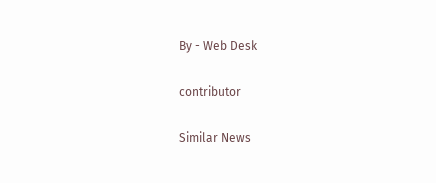By - Web Desk

contributor

Similar News